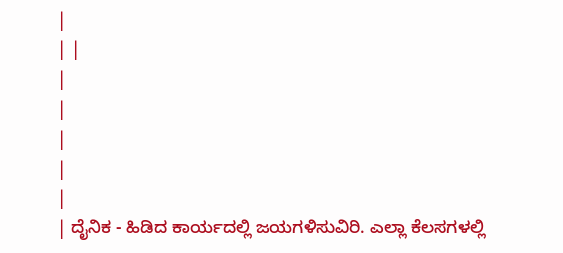|
| |
|
|
|
|
|
| ದೈನಿಕ - ಹಿಡಿದ ಕಾರ್ಯದಲ್ಲಿ ಜಯಗಳಿಸುವಿರಿ. ಎಲ್ಲಾ ಕೆಲಸಗಳಲ್ಲಿ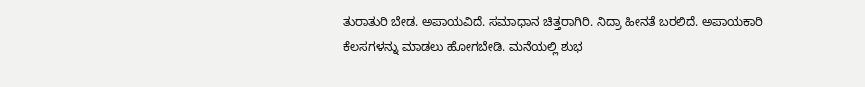ತುರಾತುರಿ ಬೇಡ. ಅಪಾಯವಿದೆ. ಸಮಾಧಾನ ಚಿತ್ತರಾಗಿರಿ. ನಿದ್ರಾ ಹೀನತೆ ಬರಲಿದೆ. ಅಪಾಯಕಾರಿ ಕೆಲಸಗಳನ್ನು ಮಾಡಲು ಹೋಗಬೇಡಿ. ಮನೆಯಲ್ಲಿ ಶುಭ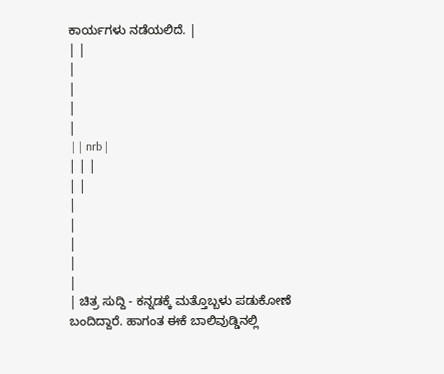ಕಾರ್ಯಗಳು ನಡೆಯಲಿದೆ. |
| |
|
|
|
|
 | | nrb |
| | |
| |
|
|
|
|
|
| ಚಿತ್ರ ಸುದ್ದಿ - ಕನ್ನಡಕ್ಕೆ ಮತ್ತೊಬ್ಬಳು ಪಡುಕೋಣೆ ಬಂದಿದ್ದಾರೆ. ಹಾಗಂತ ಈಕೆ ಬಾಲಿವುಡ್ಡಿನಲ್ಲಿ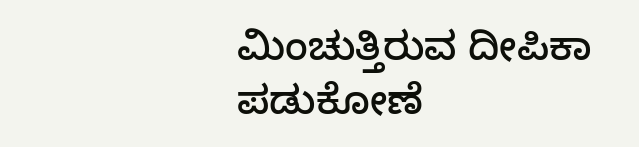ಮಿಂಚುತ್ತಿರುವ ದೀಪಿಕಾ ಪಡುಕೋಣೆ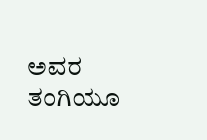ಅವರ ತಂಗಿಯೂ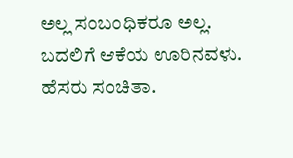ಅಲ್ಲ ಸಂಬಂಧಿಕರೂ ಅಲ್ಲ. ಬದಲಿಗೆ ಆಕೆಯ ಊರಿನವಳು. ಹೆಸರು ಸಂಚಿತಾ.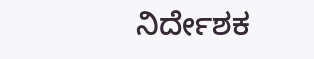ನಿರ್ದೇಶಕ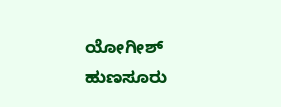ಯೋಗೀಶ್ ಹುಣಸೂರು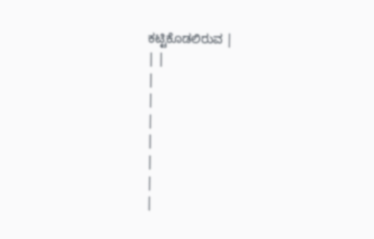ಕಟ್ಟಿಕೊಡಲಿರುವ |
| |
|
|
|
|
|
|
|